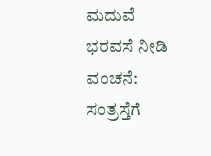ಮದುವೆ ಭರವಸೆ ನೀಡಿ ವಂಚನೆ: ಸಂತ್ರಸ್ತೆಗೆ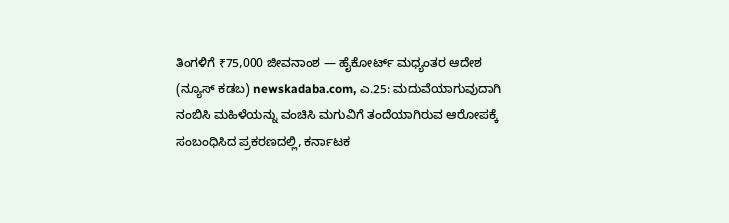ತಿಂಗಳಿಗೆ ₹75,000 ಜೀವನಾಂಶ — ಹೈಕೋರ್ಟ್ ಮಧ್ಯಂತರ ಆದೇಶ
(ನ್ಯೂಸ್ ಕಡಬ) newskadaba.com, ಎ.25: ಮದುವೆಯಾಗುವುದಾಗಿ ನಂಬಿಸಿ ಮಹಿಳೆಯನ್ನು ವಂಚಿಸಿ ಮಗುವಿಗೆ ತಂದೆಯಾಗಿರುವ ಆರೋಪಕ್ಕೆ ಸಂಬಂಧಿಸಿದ ಪ್ರಕರಣದಲ್ಲಿ, ಕರ್ನಾಟಕ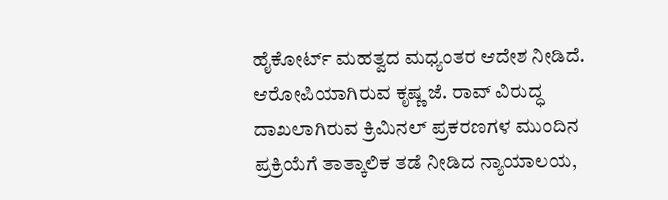ಹೈಕೋರ್ಟ್ ಮಹತ್ವದ ಮಧ್ಯಂತರ ಆದೇಶ ನೀಡಿದೆ. ಆರೋಪಿಯಾಗಿರುವ ಕೃಷ್ಣ ಜೆ. ರಾವ್ ವಿರುದ್ಧ ದಾಖಲಾಗಿರುವ ಕ್ರಿಮಿನಲ್ ಪ್ರಕರಣಗಳ ಮುಂದಿನ ಪ್ರಕ್ರಿಯೆಗೆ ತಾತ್ಕಾಲಿಕ ತಡೆ ನೀಡಿದ ನ್ಯಾಯಾಲಯ,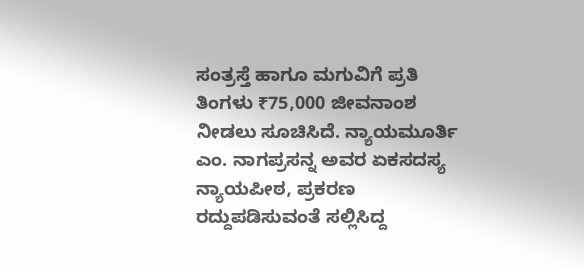ಸಂತ್ರಸ್ತೆ ಹಾಗೂ ಮಗುವಿಗೆ ಪ್ರತಿ ತಿಂಗಳು ₹75,000 ಜೀವನಾಂಶ ನೀಡಲು ಸೂಚಿಸಿದೆ. ನ್ಯಾಯಮೂರ್ತಿ ಎಂ. ನಾಗಪ್ರಸನ್ನ ಅವರ ಏಕಸದಸ್ಯ ನ್ಯಾಯಪೀಠ, ಪ್ರಕರಣ ರದ್ದುಪಡಿಸುವಂತೆ ಸಲ್ಲಿಸಿದ್ದ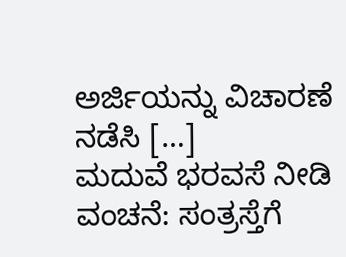ಅರ್ಜಿಯನ್ನು ವಿಚಾರಣೆ ನಡೆಸಿ […]
ಮದುವೆ ಭರವಸೆ ನೀಡಿ ವಂಚನೆ: ಸಂತ್ರಸ್ತೆಗೆ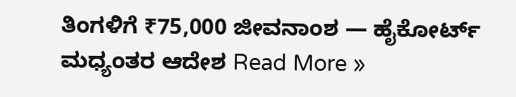ತಿಂಗಳಿಗೆ ₹75,000 ಜೀವನಾಂಶ — ಹೈಕೋರ್ಟ್ ಮಧ್ಯಂತರ ಆದೇಶ Read More »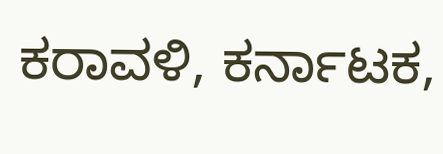ಕರಾವಳಿ, ಕರ್ನಾಟಕ,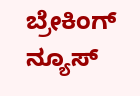ಬ್ರೇಕಿಂಗ್ ನ್ಯೂಸ್